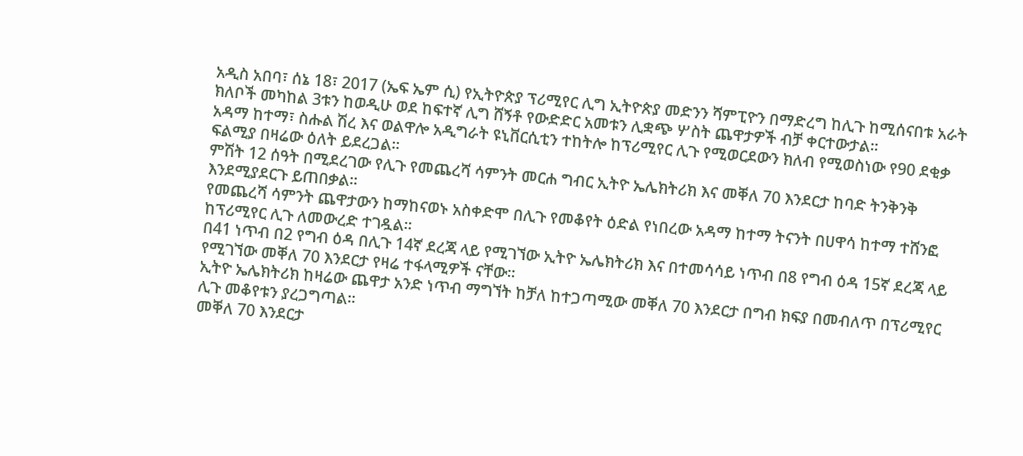አዲስ አበባ፣ ሰኔ 18፣ 2017 (ኤፍ ኤም ሲ) የኢትዮጵያ ፕሪሚየር ሊግ ኢትዮጵያ መድንን ሻምፒዮን በማድረግ ከሊጉ ከሚሰናበቱ አራት ክለቦች መካከል 3ቱን ከወዲሁ ወደ ከፍተኛ ሊግ ሸኝቶ የውድድር አመቱን ሊቋጭ ሦስት ጨዋታዎች ብቻ ቀርተውታል፡፡
አዳማ ከተማ፣ ስሑል ሽረ እና ወልዋሎ አዲግራት ዩኒቨርሲቲን ተከትሎ ከፕሪሚየር ሊጉ የሚወርደውን ክለብ የሚወስነው የ90 ደቂቃ ፍልሚያ በዛሬው ዕለት ይደረጋል፡፡
ምሽት 12 ሰዓት በሚደረገው የሊጉ የመጨረሻ ሳምንት መርሐ ግብር ኢትዮ ኤሌክትሪክ እና መቐለ 70 እንደርታ ከባድ ትንቅንቅ እንደሚያደርጉ ይጠበቃል፡፡
የመጨረሻ ሳምንት ጨዋታውን ከማከናወኑ አስቀድሞ በሊጉ የመቆየት ዕድል የነበረው አዳማ ከተማ ትናንት በሀዋሳ ከተማ ተሸንፎ ከፕሪሚየር ሊጉ ለመውረድ ተገዷል፡፡
በ41 ነጥብ በ2 የግብ ዕዳ በሊጉ 14ኛ ደረጃ ላይ የሚገኘው ኢትዮ ኤሌክትሪክ እና በተመሳሳይ ነጥብ በ8 የግብ ዕዳ 15ኛ ደረጃ ላይ የሚገኘው መቐለ 70 እንደርታ የዛሬ ተፋላሚዎች ናቸው፡፡
ኢትዮ ኤሌክትሪክ ከዛሬው ጨዋታ አንድ ነጥብ ማግኘት ከቻለ ከተጋጣሚው መቐለ 70 እንደርታ በግብ ክፍያ በመብለጥ በፕሪሚየር ሊጉ መቆየቱን ያረጋግጣል፡፡
መቐለ 70 እንደርታ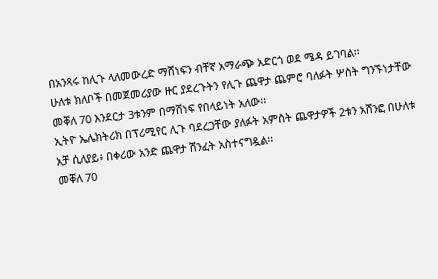በአንጻሩ ከሊጉ ላለመውረድ ማሸነፍን ብቸኛ አማራጭ አድርጎ ወደ ሜዳ ይገባል፡፡
ሁለቱ ክለቦች በመጀመሪያው ዙር ያደረጉትን የሊጉ ጨዋታ ጨምሮ ባለፉት ሦስት ግንኙነታቸው መቐለ 70 እንደርታ 3ቱንም በማሸነፍ የበላይነት አለው፡፡
ኢትዮ ኤሌክትሪክ በፕሪሚየር ሊጉ ባደረጋቸው ያለፉት አምስት ጨዋታዎች 2ቱን አሸንፎ በሁለቱ አቻ ሲለያይ፥ በቀሪው አንድ ጨዋታ ሽንፈት አስተናግዷል፡፡
መቐለ 70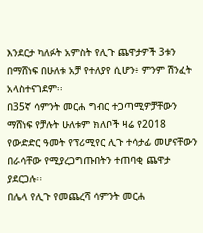እንደርታ ካለፉት አምስት የሊጉ ጨዋታዎች 3ቱን በማሸነፍ በሁለቱ አቻ የተለያየ ሲሆን፥ ምንም ሽንፈት አላስተናገደም፡፡
በ35ኛ ሳምንት መርሐ ግብር ተጋጣሚዎቻቸውን ማሸነፍ የቻሉት ሁለቱም ክለቦች ዛሬ የ2018 የውድድር ዓመት የፕሪሚየር ሊጉ ተሳታፊ መሆናቸውን በራሳቸው የሚያረጋግጡበትን ተጠባቂ ጨዋታ ያደርጋሉ፡፡
በሌላ የሊጉ የመጨረሻ ሳምንት መርሐ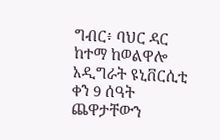ግብር፥ ባህር ዳር ከተማ ከወልዋሎ አዲግራት ዩኒቨርሲቲ ቀን 9 ሰዓት ጨዋታቸውን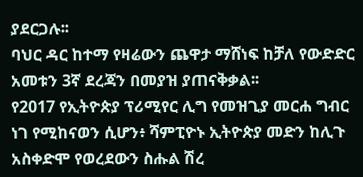ያደርጋሉ፡፡
ባህር ዳር ከተማ የዛሬውን ጨዋታ ማሸነፍ ከቻለ የውድድር አመቱን 3ኛ ደረጃን በመያዝ ያጠናቅቃል፡፡
የ2017 የኢትዮጵያ ፕሪሚየር ሊግ የመዝጊያ መርሐ ግብር ነገ የሚከናወን ሲሆን፥ ሻምፒዮኑ ኢትዮጵያ መድን ከሊጉ አስቀድሞ የወረደውን ስሑል ሽረ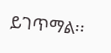ይገጥማል፡፡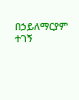በኃይለማርያም ተገኝ